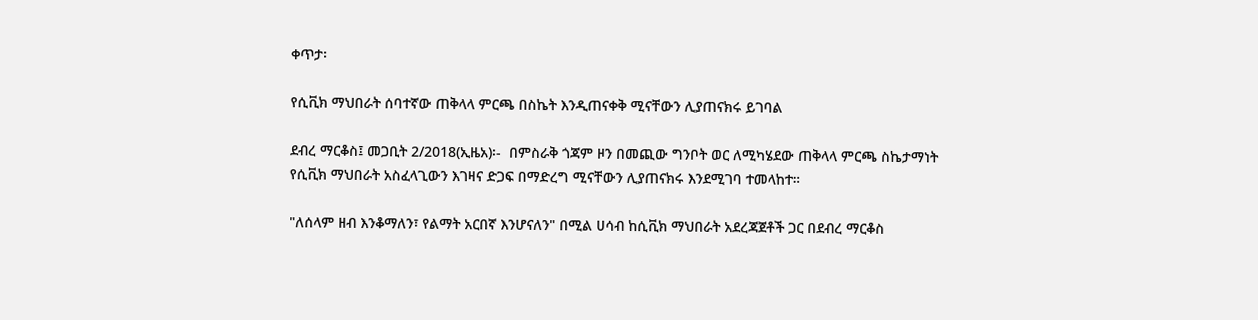ቀጥታ፡

የሲቪክ ማህበራት ሰባተኛው ጠቅላላ ምርጫ በስኬት እንዲጠናቀቅ ሚናቸውን ሊያጠናክሩ ይገባል

ደብረ ማርቆስ፤ መጋቢት 2/2018(ኢዜአ)፡-  በምስራቅ ጎጃም ዞን በመጪው ግንቦት ወር ለሚካሄደው ጠቅላላ ምርጫ ስኬታማነት የሲቪክ ማህበራት አስፈላጊውን እገዛና ድጋፍ በማድረግ ሚናቸውን ሊያጠናክሩ እንደሚገባ ተመላከተ።

"ለሰላም ዘብ እንቆማለን፣ የልማት አርበኛ እንሆናለን" በሚል ሀሳብ ከሲቪክ ማህበራት አደረጃጀቶች ጋር በደብረ ማርቆስ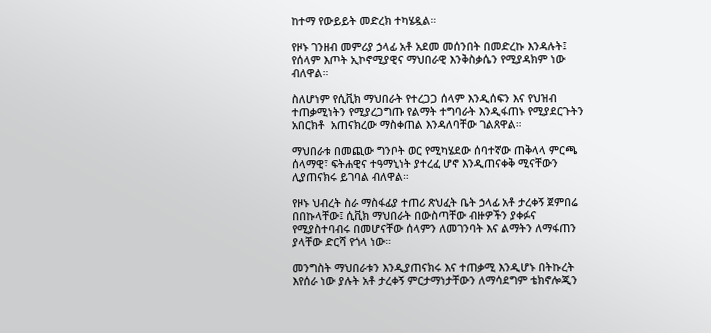ከተማ የውይይት መድረክ ተካሄዷል።

የዞኑ ገንዘብ መምሪያ ኃላፊ አቶ አደመ መሰንበት በመድረኩ እንዳሉት፤ የሰላም እጦት ኢኮኖሚያዊና ማህበራዊ እንቅስቃሴን የሚያዳክም ነው ብለዋል።

ስለሆነም የሲቪክ ማህበራት የተረጋጋ ሰላም እንዲሰፍን እና የህዝብ ተጠቃሚነትን የሚያረጋግጡ የልማት ተግባራት እንዲፋጠኑ የሚያደርጉትን አበርክቶ  አጠናክረው ማስቀጠል እንዳለባቸው ገልጸዋል።

ማህበራቱ በመጪው ግንቦት ወር የሚካሄደው ሰባተኛው ጠቅላላ ምርጫ ሰላማዊ፣ ፍትሐዊና ተዓማኒነት ያተረፈ ሆኖ እንዲጠናቀቅ ሚናቸውን ሊያጠናክሩ ይገባል ብለዋል።

የዞኑ ህብረት ስራ ማስፋፊያ ተጠሪ ጽህፈት ቤት ኃላፊ አቶ ታረቀኝ ጀምበሬ በበኩላቸው፤ ሲቪክ ማህበራት በውስጣቸው ብዙዎችን ያቀፉና የሚያስተባብሩ በመሆናቸው ሰላምን ለመገንባት እና ልማትን ለማፋጠን ያላቸው ድርሻ የጎላ ነው።

መንግስት ማህበራቱን እንዲያጠናክሩ እና ተጠቃሚ እንዲሆኑ በትኩረት እየሰራ ነው ያሉት አቶ ታረቀኝ ምርታማነታቸውን ለማሳደግም ቴክኖሎጂን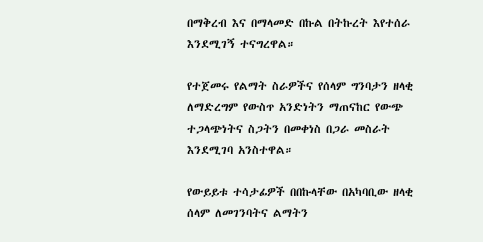በማቅረብ እና በማላመድ በኩል በትኩረት እየተሰራ እንደሚገኝ ተናግረዋል።

የተጀመሩ የልማት ስራዎችና የሰላም ግንባታን ዘላቂ ለማድረግም የውስጥ አንድነትን ማጠናከር የውጭ ተጋላጭነትና ስጋትን በመቀነስ በጋራ መስራት እንደሚገባ አንስተዋል።

የውይይቱ ተሳታፊዎች በበኩላቸው በአካባቢው ዘላቂ ሰላም ለመገንባትና ልማትን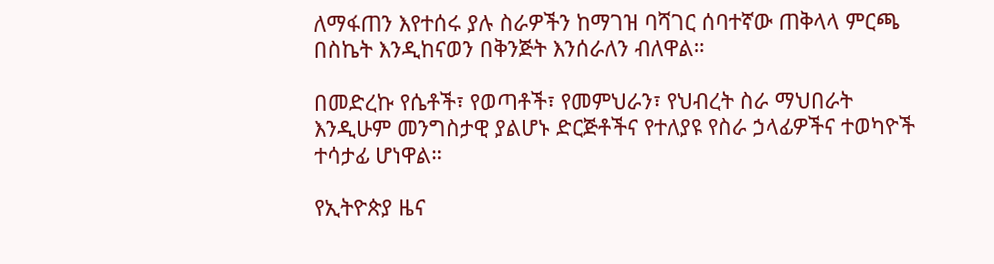ለማፋጠን እየተሰሩ ያሉ ስራዎችን ከማገዝ ባሻገር ሰባተኛው ጠቅላላ ምርጫ በስኬት እንዲከናወን በቅንጅት እንሰራለን ብለዋል።

በመድረኩ የሴቶች፣ የወጣቶች፣ የመምህራን፣ የህብረት ስራ ማህበራት እንዲሁም መንግስታዊ ያልሆኑ ድርጅቶችና የተለያዩ የስራ ኃላፊዎችና ተወካዮች ተሳታፊ ሆነዋል።

የኢትዮጵያ ዜና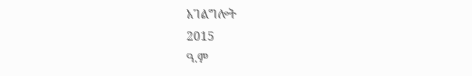አገልግሎት
2015
ዓ.ም